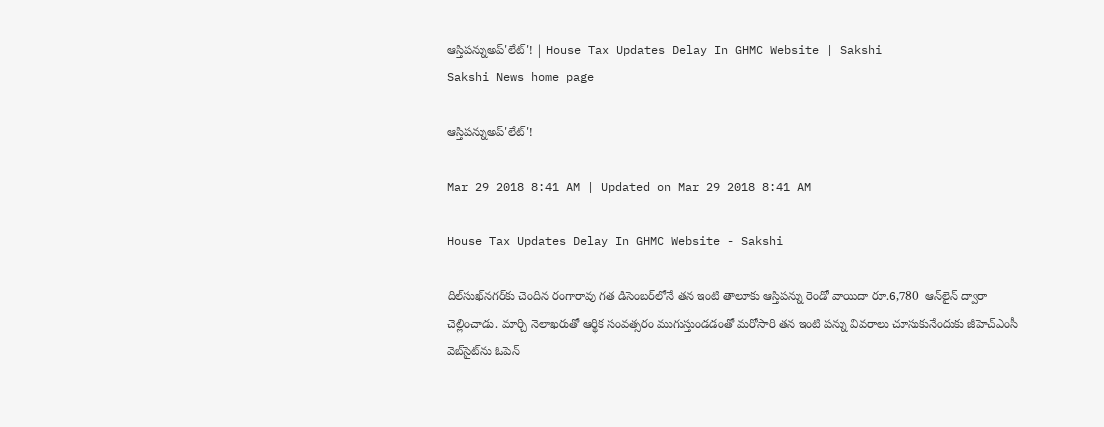ఆస్తిపన్నుఅప్‌'లేట్‌'! | House Tax Updates Delay In GHMC Website | Sakshi
Sakshi News home page

ఆస్తిపన్నుఅప్‌'లేట్‌'!

Mar 29 2018 8:41 AM | Updated on Mar 29 2018 8:41 AM

House Tax Updates Delay In GHMC Website - Sakshi

దిల్‌సుఖ్‌నగర్‌కు చెందిన రంగారావు గత డిసెంబర్‌లోనే తన ఇంటి తాలూకు ఆస్తిపన్ను రెండో వాయిదా రూ.6,780  ఆన్‌లైన్‌ ద్వారా చెల్లించాడు. మార్చి నెలాఖరుతో ఆర్థిక సంవత్సరం ముగుస్తుండడంతో మరోసారి తన ఇంటి పన్ను వివరాలు చూసుకునేందుకు జీహెచ్‌ఎంసీ వెబ్‌సైట్‌ను ఓపెన్‌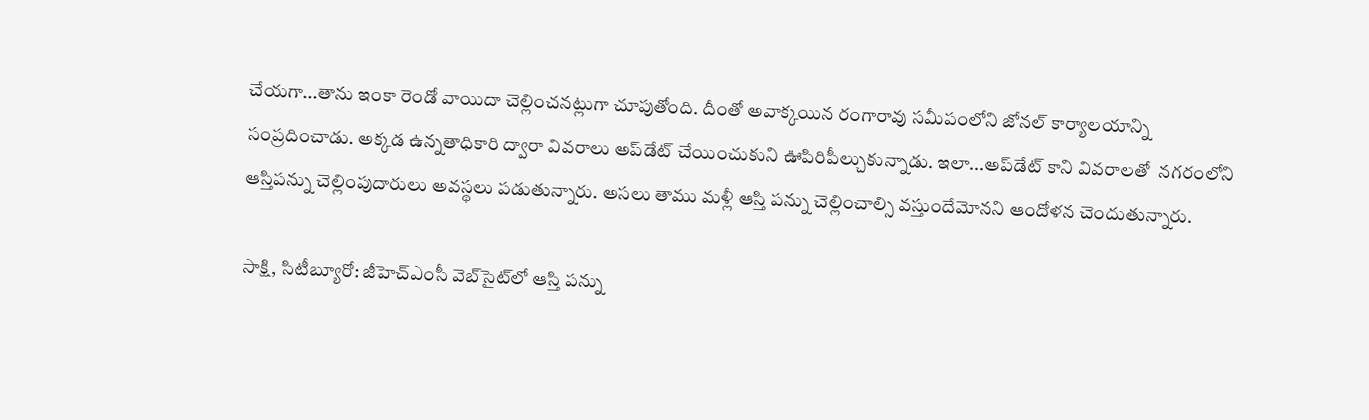చేయగా...తాను ఇంకా రెండో వాయిదా చెల్లించనట్లుగా చూపుతోంది. దీంతో అవాక్కయిన రంగారావు సమీపంలోని జోనల్‌ కార్యాలయాన్ని సంప్రదించాడు. అక్కడ ఉన్నతాధికారి ద్వారా వివరాలు అప్‌డేట్‌ చేయించుకుని ఊపిరిపీల్చుకున్నాడు. ఇలా...అప్‌డేట్‌ కాని వివరాలతో  నగరంలోని ఆస్తిపన్ను చెల్లింపుదారులు అవస్థలు పడుతున్నారు. అసలు తాము మళ్లీ ఆస్తి పన్ను చెల్లించాల్సి వస్తుందేమోనని ఆందోళన చెందుతున్నారు.

సాక్షి, సిటీబ్యూరో: జీహెచ్‌ఎంసీ వెబ్‌సైట్‌లో ఆస్తి పన్ను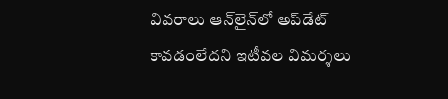వివరాలు ఆన్‌లైన్‌లో అప్‌డేట్‌ కావడంలేదని ఇటీవల విమర్శలు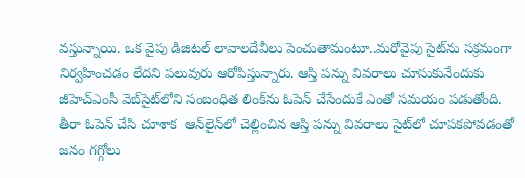వస్తున్నాయి. ఒక వైపు డిజిటల్‌ లావాలదేవీలు పెంచుతామంటూ..మరోవైపు సైట్‌ను సక్రమంగా నిర్వహించడం లేదని పలువురు ఆరోపిస్తున్నారు. ఆస్తి పన్ను వివరాలు చూసుకునేందుకు జీహెచ్‌ఎంసీ వెబ్‌సైట్‌లోని సంబంధిత లింక్‌ను ఓపెన్‌ చేసేందుకే ఎంతో సమయం పడుతోంది. తీరా ఓపెన్‌ చేసి చూశాక  ఆన్‌లైన్‌లో చెల్లించిన ఆస్తి పన్ను వివరాలు సైట్‌లో చూపకపోవడంతో జనం గగ్గోలు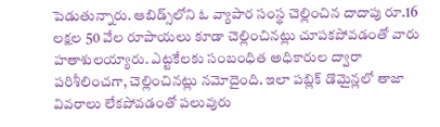పెడుతున్నారు. ఆబిడ్స్‌లోని ఓ వ్యాపార సంస్థ చెల్లించిన దాదాపు రూ.16 లక్షల 50 వేల రూపాయలు కూడా చెల్లించినట్లు చూపకపోవడంతో వారు హతాశులయ్యారు. ఎట్టకేలకు సంబంధిత అధికారుల ద్వారా పరిశీలించగా, చెల్లించినట్లు నమోదైంది. ఇలా పబ్లిక్‌ డొమైన్లలో తాజా వివరాలు లేకపోవడంతో పలువురు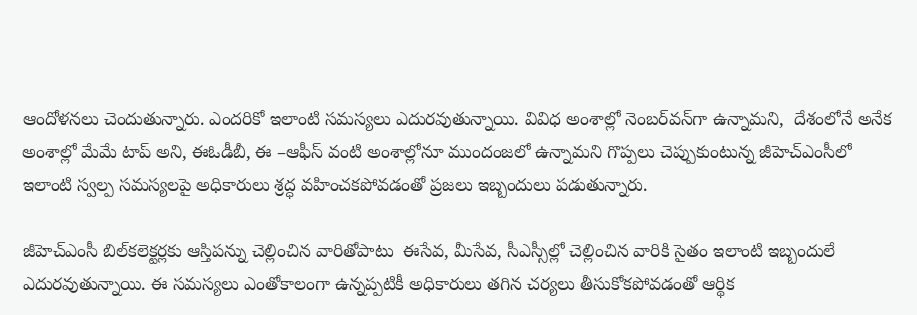ఆందోళనలు చెందుతున్నారు. ఎందరికో ఇలాంటి సమస్యలు ఎదురవుతున్నాయి. వివిధ అంశాల్లో నెంబర్‌వన్‌గా ఉన్నామని,  దేశంలోనే అనేక అంశాల్లో మేమే టాప్‌ అని, ఈఓడీబీ, ఈ –ఆఫీస్‌ వంటి అంశాల్లోనూ ముందంజలో ఉన్నామని గొప్పలు చెప్పుకుంటున్న జీహెచ్‌ఎంసీలో ఇలాంటి స్వల్ప సమస్యలపై అధికారులు శ్రద్ధ వహించకపోవడంతో ప్రజలు ఇబ్బందులు పడుతున్నారు.

జీహెచ్‌ఎంసీ బిల్‌కలెక్టర్లకు ఆస్తిపన్ను చెల్లించిన వారితోపాటు  ఈసేవ, మీసేవ, సీఎస్సీల్లో చెల్లించిన వారికి సైతం ఇలాంటి ఇబ్బందులే ఎదురవుతున్నాయి. ఈ సమస్యలు ఎంతోకాలంగా ఉన్నప్పటికీ అధికారులు తగిన చర్యలు తీసుకోకపోవడంతో ఆర్థిక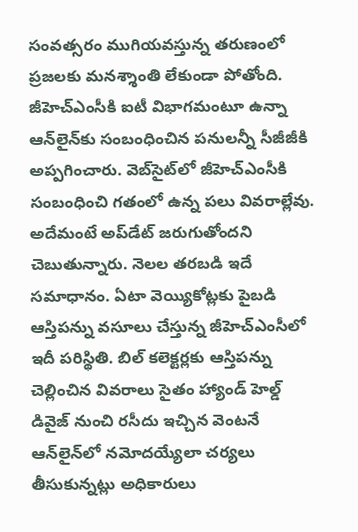సంవత్సరం ముగియవస్తున్న తరుణంలో ప్రజలకు మనశ్శాంతి లేకుండా పోతోంది. జీహెచ్‌ఎంసీకి ఐటీ విభాగమంటూ ఉన్నా ఆన్‌లైన్‌కు సంబంధించిన పనులన్నీ సీజీజీకి అప్పగించారు. వెబ్‌సైట్‌లో జీహెచ్‌ఎంసీకి సంబంధించి గతంలో ఉన్న పలు వివరాల్లేవు. అదేమంటే అప్‌డేట్‌ జరుగుతోందని చెబుతున్నారు. నెలల తరబడి ఇదే సమాధానం. ఏటా వెయ్యికోట్లకు పైబడి ఆస్తిపన్ను వసూలు చేస్తున్న జీహెచ్‌ఎంసీలో ఇదీ పరిస్థితి. బిల్‌ కలెక్టర్లకు ఆస్తిపన్ను చెల్లించిన వివరాలు సైతం హ్యాండ్‌ హెల్డ్‌ డివైజ్‌ నుంచి రసీదు ఇచ్చిన వెంటనే ఆన్‌లైన్‌లో నమోదయ్యేలా చర్యలు తీసుకున్నట్లు అధికారులు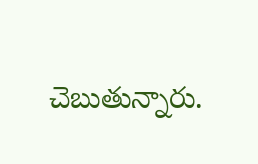చెబుతున్నారు.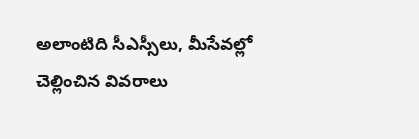అలాంటిది సీఎస్సీలు, మీసేవల్లో చెల్లించిన వివరాలు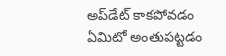అప్‌డేట్‌ కాకపోవడం ఏమిటో అంతుపట్టడం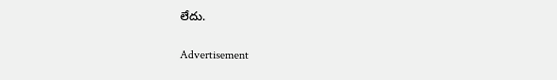లేదు.

Advertisement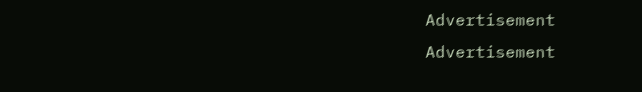Advertisement
Advertisement